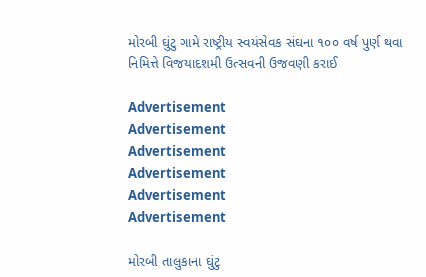મોરબી ઘુંટુ ગામે રાષ્ટ્રીય સ્વયંસેવક સંઘના ૧૦૦ વર્ષ પુર્ણ થવા નિમિત્તે વિજયાદશમી ઉત્સવની ઉજવણી કરાઈ

Advertisement
Advertisement
Advertisement
Advertisement
Advertisement
Advertisement

મોરબી તાલુકાના ઘુંટુ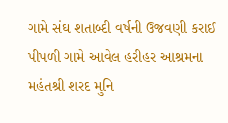ગામે સંઘ શતાબ્દી વર્ષની ઉજવણી કરાઈ પીપળી ગામે આવેલ હરીહર આશ્રમના મહંતશ્રી શરદ મુનિ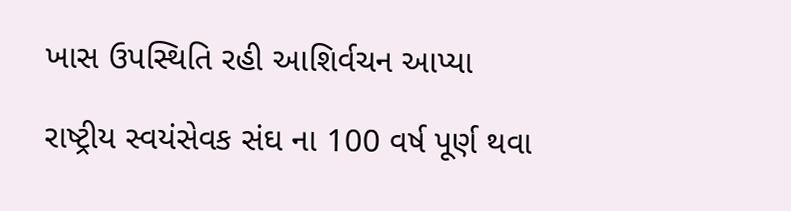ખાસ ઉપસ્થિતિ રહી આશિર્વચન આપ્યા

રાષ્ટ્રીય સ્વયંસેવક સંઘ ના 100 વર્ષ પૂર્ણ થવા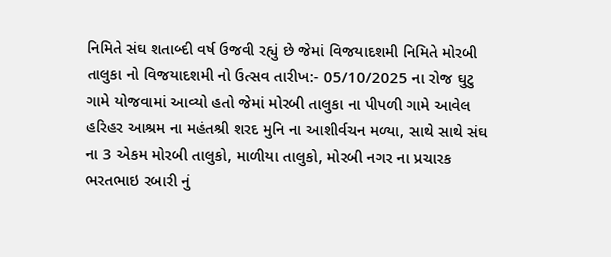નિમિતે સંઘ શતાબ્દી વર્ષ ઉજવી રહ્યું છે જેમાં વિજયાદશમી નિમિતે મોરબી તાલુકા નો વિજયાદશમી નો ઉત્સવ તારીખ:- 05/10/2025 ના રોજ ઘુટુ ગામે યોજવામાં આવ્યો હતો જેમાં મોરબી તાલુકા ના પીપળી ગામે આવેલ હરિહર આશ્રમ ના મહંતશ્રી શરદ મુનિ ના આશીર્વચન મળ્યા, સાથે સાથે સંઘ ના 3 એકમ મોરબી તાલુકો, માળીયા તાલુકો, મોરબી નગર ના પ્રચારક ભરતભાઇ રબારી નું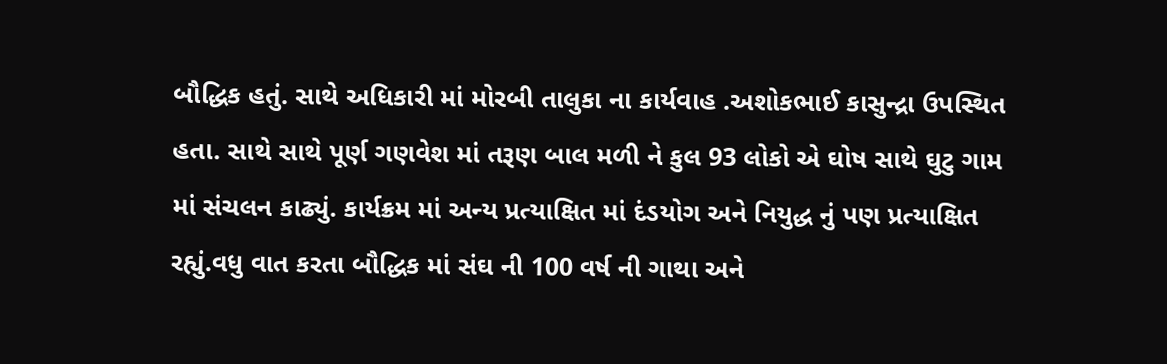બૌદ્ધિક હતું. સાથે અધિકારી માં મોરબી તાલુકા ના કાર્યવાહ .અશોકભાઈ કાસુન્દ્રા ઉપસ્થિત હતા. સાથે સાથે પૂર્ણ ગણવેશ માં તરૂણ બાલ મળી ને કુલ 93 લોકો એ ઘોષ સાથે ઘુટુ ગામ માં સંચલન કાઢ્યું. કાર્યક્રમ માં અન્ય પ્રત્યાક્ષિત માં દંડયોગ અને નિયુદ્ધ નું પણ પ્રત્યાક્ષિત રહ્યું.વધુ વાત કરતા બૌદ્ધિક માં સંઘ ની 100 વર્ષ ની ગાથા અને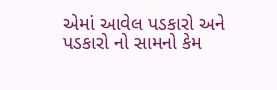એમાં આવેલ પડકારો અને પડકારો નો સામનો કેમ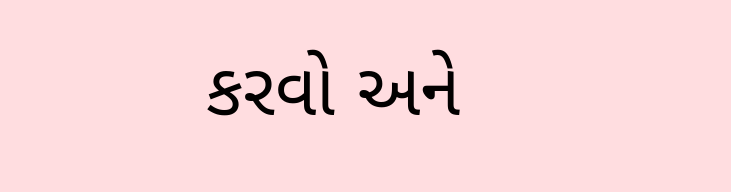કરવો અને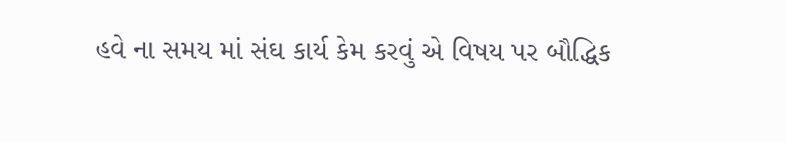હવે ના સમય માં સંઘ કાર્ય કેમ કરવું એ વિષય પર બૌદ્ધિક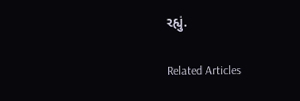રહ્યું.

Related Articles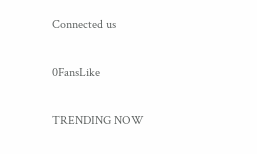Connected us

0FansLike

TRENDING NOW